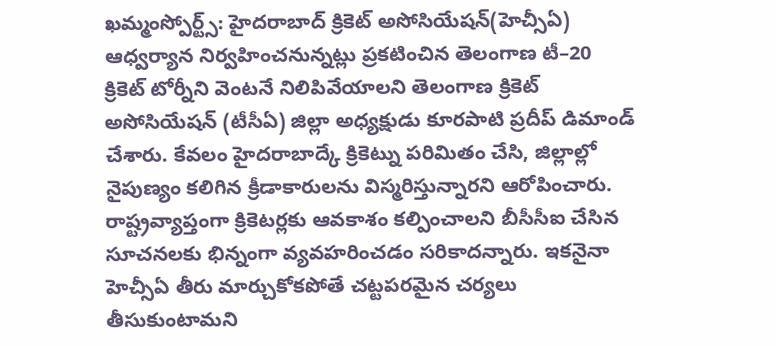ఖమ్మంస్పోర్ట్స్: హైదరాబాద్ క్రికెట్ అసోసియేషన్(హెచ్సీఏ) ఆధ్వర్యాన నిర్వహించనున్నట్లు ప్రకటించిన తెలంగాణ టీ–20 క్రికెట్ టోర్నీని వెంటనే నిలిపివేయాలని తెలంగాణ క్రికెట్ అసోసియేషన్ (టీసీఏ) జిల్లా అధ్యక్షుడు కూరపాటి ప్రదీప్ డిమాండ్ చేశారు. కేవలం హైదరాబాద్కే క్రికెట్ను పరిమితం చేసి, జిల్లాల్లో నైపుణ్యం కలిగిన క్రీడాకారులను విస్మరిస్తున్నారని ఆరోపించారు. రాష్ట్రవ్యాప్తంగా క్రికెటర్లకు ఆవకాశం కల్పించాలని బీసీసీఐ చేసిన సూచనలకు భిన్నంగా వ్యవహరించడం సరికాదన్నారు. ఇకనైనా హెచ్సీఏ తీరు మార్చుకోకపోతే చట్టపరమైన చర్యలు తీసుకుంటామని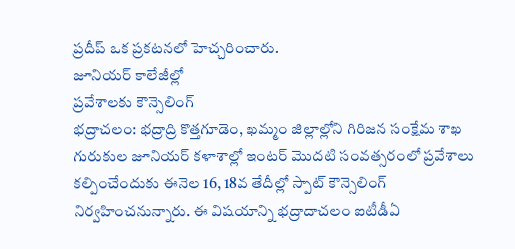ప్రదీప్ ఒక ప్రకటనలో హెచ్చరించారు.
జూనియర్ కాలేజీల్లో
ప్రవేశాలకు కౌన్సెలింగ్
భద్రాచలం: భద్రాద్రి కొత్తగూడెం, ఖమ్మం జిల్లాల్లోని గిరిజన సంక్షేమ శాఖ గురుకుల జూనియర్ కళాశాల్లో ఇంటర్ మొదటి సంవత్సరంలో ప్రవేశాలు కల్పించేందుకు ఈనెల 16, 18వ తేదీల్లో స్పాట్ కౌన్సెలింగ్ నిర్వహించనున్నారు. ఈ విషయాన్ని భద్రాదాచలం ఐటీడీఏ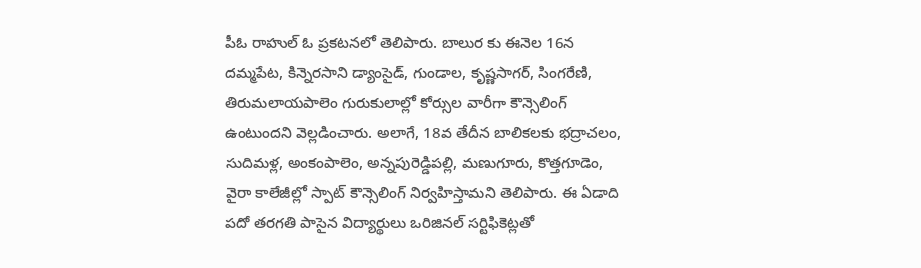పీఓ రాహుల్ ఓ ప్రకటనలో తెలిపారు. బాలుర కు ఈనెల 16న దమ్మపేట, కిన్నెరసాని డ్యాంసైడ్, గుండాల, కృష్ణసాగర్, సింగరేణి, తిరుమలాయపాలెం గురుకులాల్లో కోర్సుల వారీగా కౌన్సెలింగ్ ఉంటుందని వెల్లడించారు. అలాగే, 18వ తేదీన బాలికలకు భద్రాచలం, సుదిమళ్ల, అంకంపాలెం, అన్నపురెడ్డిపల్లి, మణుగూరు, కొత్తగూడెం, వైరా కాలేజీల్లో స్పాట్ కౌన్సెలింగ్ నిర్వహిస్తామని తెలిపారు. ఈ ఏడాది పదో తరగతి పాసైన విద్యార్థులు ఒరిజినల్ సర్టిఫికెట్లతో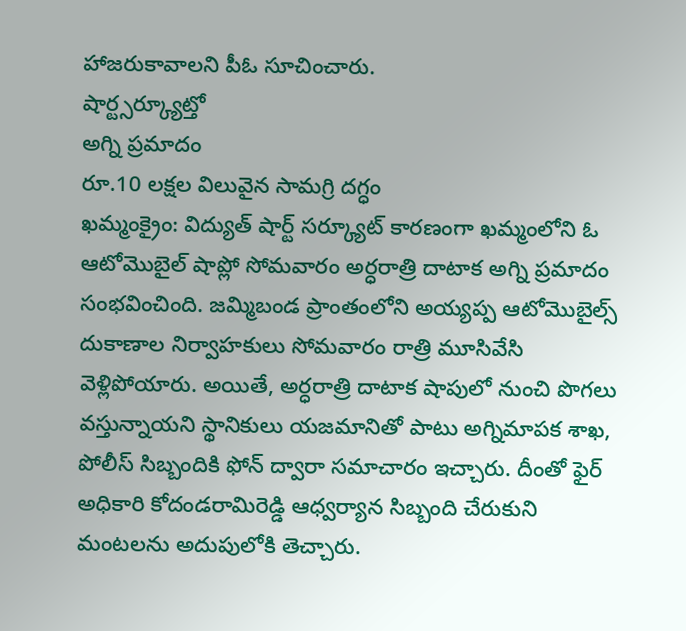హాజరుకావాలని పీఓ సూచించారు.
షార్ట్సర్క్యూట్తో
అగ్ని ప్రమాదం
రూ.10 లక్షల విలువైన సామగ్రి దగ్ధం
ఖమ్మంక్రైం: విద్యుత్ షార్ట్ సర్క్యూట్ కారణంగా ఖమ్మంలోని ఓ ఆటోమొబైల్ షాప్లో సోమవారం అర్ధరాత్రి దాటాక అగ్ని ప్రమాదం సంభవించింది. జమ్మిబండ ప్రాంతంలోని అయ్యప్ప ఆటోమొబైల్స్ దుకాణాల నిర్వాహకులు సోమవారం రాత్రి మూసివేసి వెళ్లిపోయారు. అయితే, అర్ధరాత్రి దాటాక షాపులో నుంచి పొగలు వస్తున్నాయని స్థానికులు యజమానితో పాటు అగ్నిమాపక శాఖ, పోలీస్ సిబ్బందికి ఫోన్ ద్వారా సమాచారం ఇచ్చారు. దీంతో ఫైర్ అధికారి కోదండరామిరెడ్డి ఆధ్వర్యాన సిబ్బంది చేరుకుని మంటలను అదుపులోకి తెచ్చారు.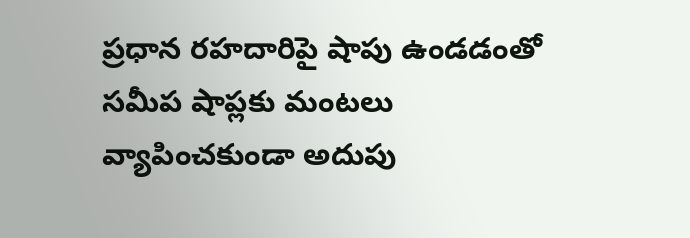ప్రధాన రహదారిపై షాపు ఉండడంతో సమీప షాప్లకు మంటలు వ్యాపించకుండా అదుపు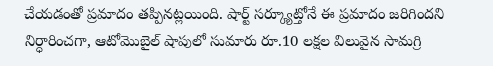చేయడంతో ప్రమాదం తప్పినట్లయింది. షార్ట్ సర్క్యూట్తోనే ఈ ప్రమాదం జరిగిందని నిర్ధారించగా, ఆటోమొబైల్ షాపులో సుమారు రూ.10 లక్షల విలువైన సామగ్రి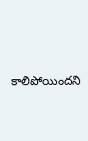కాలిపోయిందని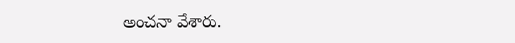అంచనా వేశారు.